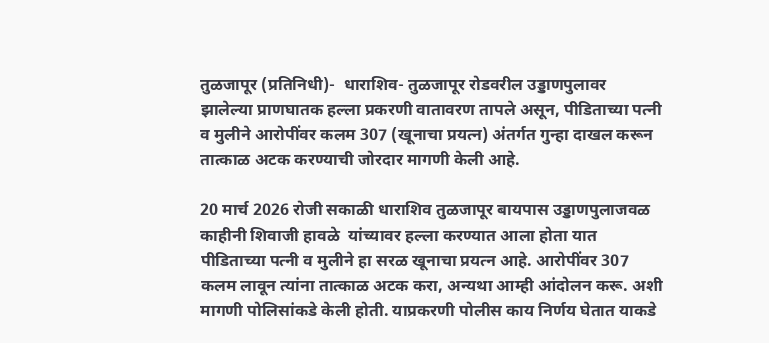तुळजापूर (प्रतिनिधी)-  धाराशिव- तुळजापूर रोडवरील उड्डाणपुलावर झालेल्या प्राणघातक हल्ला प्रकरणी वातावरण तापले असून, पीडिताच्या पत्नी व मुलीने आरोपींवर कलम 307 (खूनाचा प्रयत्न) अंतर्गत गुन्हा दाखल करून तात्काळ अटक करण्याची जोरदार मागणी केली आहे.

20 मार्च 2026 रोजी सकाळी धाराशिव तुळजापूर बायपास उड्डाणपुलाजवळ काहीनी शिवाजी हावळे  यांच्यावर हल्ला करण्यात आला होता यात  पीडिताच्या पत्नी व मुलीने हा सरळ खूनाचा प्रयत्न आहे. आरोपींवर 307 कलम लावून त्यांना तात्काळ अटक करा, अन्यथा आम्ही आंदोलन करू. अशी मागणी पोलिसांकडे केली होती. याप्रकरणी पोलीस काय निर्णय घेतात याकडे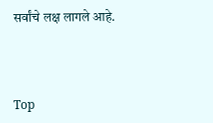सर्वांचे लक्ष लागले आहे.



Top